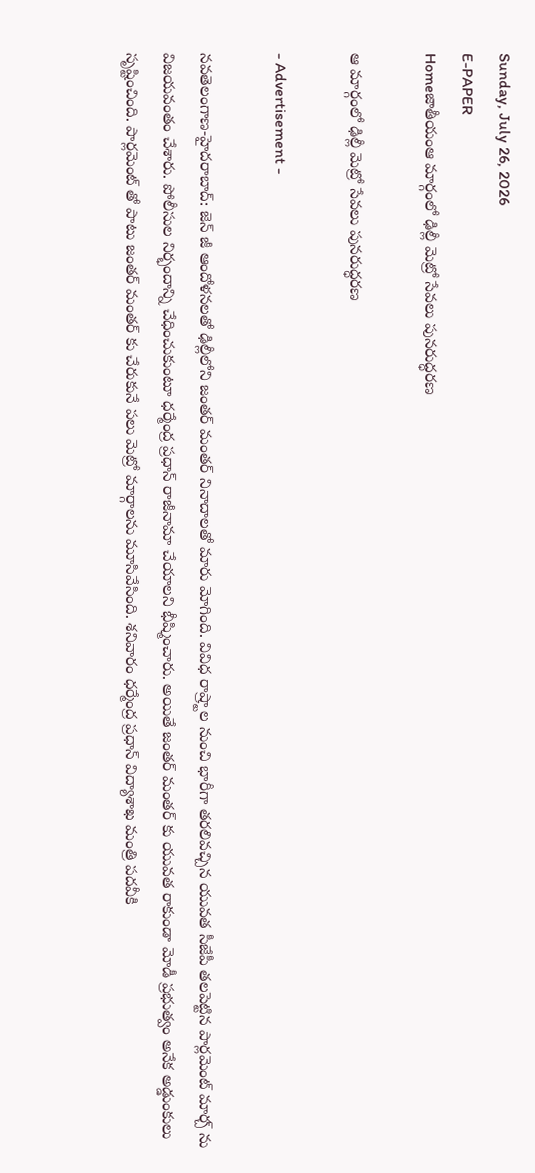Sunday, July 26, 2026
E-PAPER
Homeజాతీయంఆ మార్గంలో ఢిల్లీ మెట్రో సేవలు పునరుద్ధరణ

ఆ మార్గంలో ఢిల్లీ మెట్రో సేవలు పునరుద్ధరణ

- Advertisement -

నవతెలంగాణ-హైదరాబాద్: జెన్ జీ ఆందోళనలతో ఢిల్లీలోని జంతర్ మంతర్ నినాదాలతో మారు మోగింది. వివిధ రాష్ర్టాల నుంచి భారీగా తరలివచ్చిన యువత సీజేపీ తలపెట్టిన పార్లమెంట్ మార్చ్ ను విజయవంతం చేశారు. పోలీసుల నిర్భందాన్ని చేధించుకుంటూ ధర్మేంద్ర ప్రధాన్ రాజీనామా చేయాలని భీష్మించారు. అయితే జంతర్ మంతర్ కు యువత రాకుండా మోడీ ప్రభుత్వం అనేక అడ్డుంకులు సృష్టించింది. పార్లమెంట్ తో పాటు జంతర్ మంతర్ కు చేరుకునే పలు మెట్రో మార్గాలను మూసివేసింది. శనివారం ధర్మేంద్ర ప్రధాన్ విద్యాశాఖ మంత్రి పదవీకి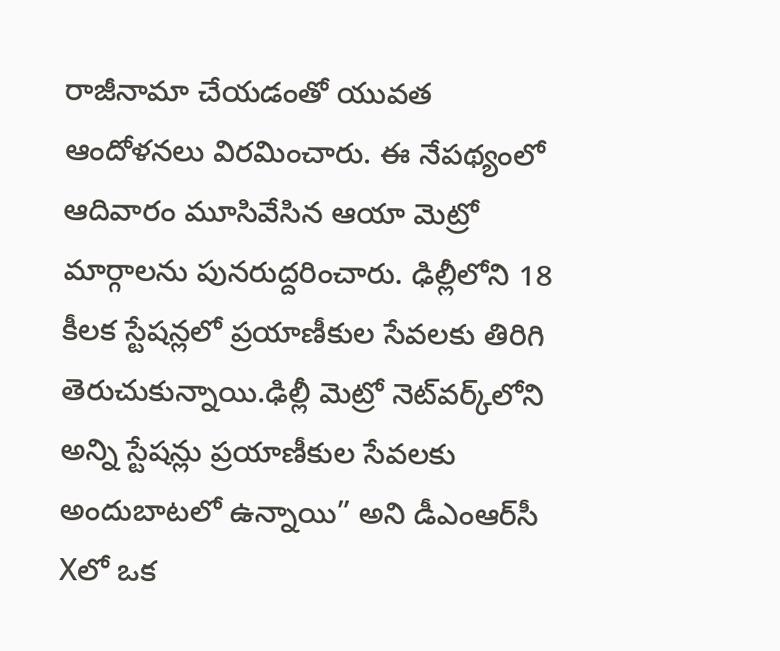రాజీనామా చేయడంతో యువత ఆందోళనలు విరమించారు. ఈ నేపథ్యంలో ఆదివారం మూసివేసిన ఆయా మెట్రో మార్గాలను పునరుద్దరించారు. ఢిల్లీలోని 18 కీలక స్టేషన్లలో ప్రయాణీకుల సేవలకు తిరిగి తెరుచుకున్నాయి.ఢిల్లీ మెట్రో నెట్‌వర్క్‌లోని అన్ని స్టేషన్లు ప్రయాణీకుల సేవలకు అందుబాటలో ఉన్నాయి” అని డీఎంఆర్‌సీ Xలో ఒక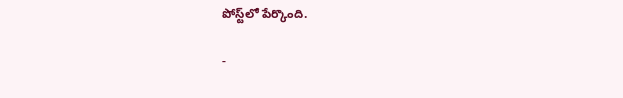పోస్ట్‌లో పేర్కొంది.

-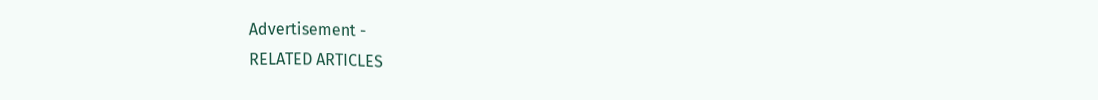Advertisement -
RELATED ARTICLES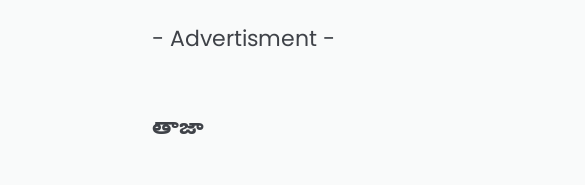- Advertisment -

తాజా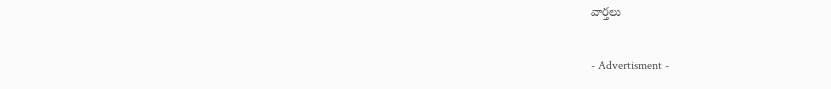వార్తలు

- Advertisment -